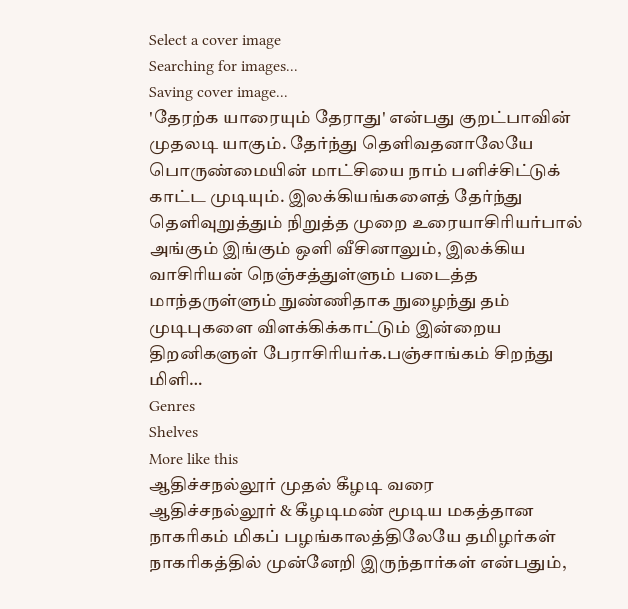Select a cover image
Searching for images...
Saving cover image...
'தேரற்க யாரையும் தேராது' என்பது குறட்பாவின் முதலடி யாகும். தேர்ந்து தெளிவதனாலேயே பொருண்மையின் மாட்சியை நாம் பளிச்சிட்டுக் காட்ட முடியும். இலக்கியங்களைத் தேர்ந்து தெளிவுறுத்தும் நிறுத்த முறை உரையாசிரியர்பால் அங்கும் இங்கும் ஒளி வீசினாலும், இலக்கிய வாசிரியன் நெஞ்சத்துள்ளும் படைத்த மாந்தருள்ளும் நுண்ணிதாக நுழைந்து தம் முடிபுகளை விளக்கிக்காட்டும் இன்றைய திறனிகளுள் பேராசிரியர்க.பஞ்சாங்கம் சிறந்து மிளி…
Genres
Shelves
More like this
ஆதிச்சநல்லூர் முதல் கீழடி வரை
ஆதிச்சநல்லூர் & கீழடிமண் மூடிய மகத்தான நாகரிகம் மிகப் பழங்காலத்திலேயே தமிழர்கள் நாகரிகத்தில் முன்னேறி இருந்தார்கள் என்பதும்,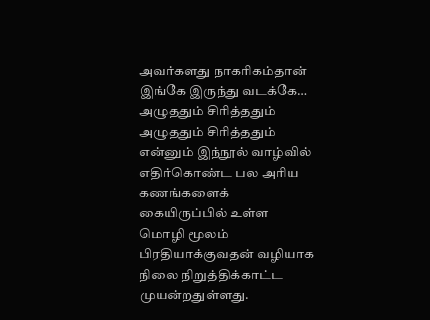அவர்களது நாகரிகம்தான் இங்கே இருந்து வடக்கே…
அழுததும் சிரித்ததும்
அழுததும் சிரித்ததும் என்னும் இந்நூல் வாழ்வில் எதிர்கொண்ட பல அரிய கணங்களைக் கையிருப்பில் உள்ள மொழி மூலம் பிரதியாக்குவதன் வழியாக நிலை நிறுத்திக்காட்ட முயன்றதுள்ளது.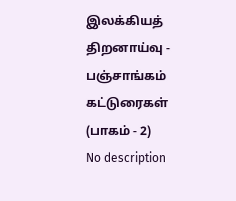இலக்கியத் திறனாய்வு - பஞ்சாங்கம் கட்டுரைகள் (பாகம் - 2)
No description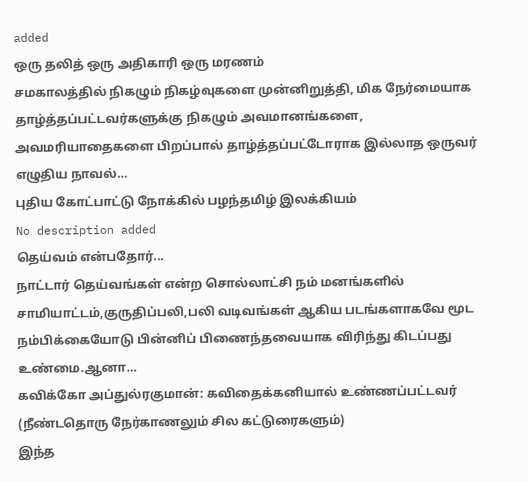added
ஒரு தலித் ஒரு அதிகாரி ஒரு மரணம்
சமகாலத்தில் நிகழும் நிகழ்வுகளை முன்னிறுத்தி, மிக நேர்மையாக தாழ்த்தப்பட்டவர்களுக்கு நிகழும் அவமானங்களை, அவமரியாதைகளை பிறப்பால் தாழ்த்தப்பட்டோராக இல்லாத ஒருவர் எழுதிய நாவல்…
புதிய கோட்பாட்டு நோக்கில் பழந்தமிழ் இலக்கியம்
No description added
தெய்வம் என்பதோர்...
நாட்டார் தெய்வங்கள் என்ற சொல்லாட்சி நம் மனங்களில் சாமியாட்டம்,குருதிப்பலி,பலி வடிவங்கள் ஆகிய படங்களாகவே மூட நம்பிக்கையோடு பின்னிப் பிணைந்தவையாக விரிந்து கிடப்பது உண்மை.ஆனா…
கவிக்கோ அப்துல்ரகுமான்: கவிதைக்கனியால் உண்ணப்பட்டவர் (நீண்டதொரு நேர்காணலும் சில கட்டுரைகளும்)
இந்த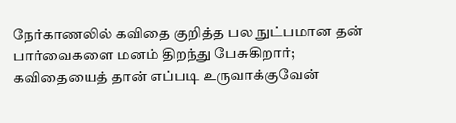நேர்காணலில் கவிதை குறித்த பல நுட்பமான தன் பார்வைகளை மனம் திறந்து பேசுகிறார்; கவிதையைத் தான் எப்படி உருவாக்குவேன்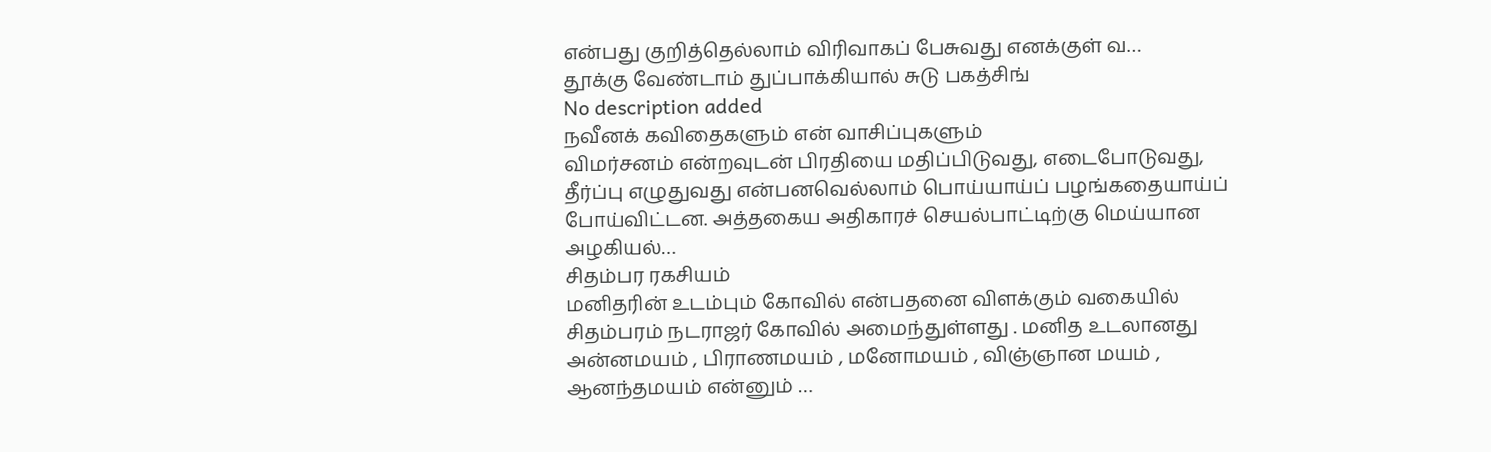என்பது குறித்தெல்லாம் விரிவாகப் பேசுவது எனக்குள் வ…
தூக்கு வேண்டாம் துப்பாக்கியால் சுடு பகத்சிங்
No description added
நவீனக் கவிதைகளும் என் வாசிப்புகளும்
விமர்சனம் என்றவுடன் பிரதியை மதிப்பிடுவது, எடைபோடுவது, தீர்ப்பு எழுதுவது என்பனவெல்லாம் பொய்யாய்ப் பழங்கதையாய்ப் போய்விட்டன. அத்தகைய அதிகாரச் செயல்பாட்டிற்கு மெய்யான அழகியல்…
சிதம்பர ரகசியம்
மனிதரின் உடம்பும் கோவில் என்பதனை விளக்கும் வகையில் சிதம்பரம் நடராஜர் கோவில் அமைந்துள்ளது . மனித உடலானது அன்னமயம் , பிராணமயம் , மனோமயம் , விஞ்ஞான மயம் , ஆனந்தமயம் என்னும் …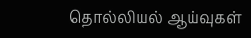தொல்லியல் ஆய்வுகள்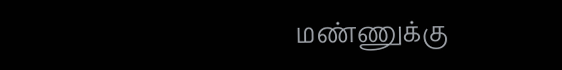மண்ணுக்கு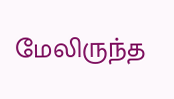மேலிருந்த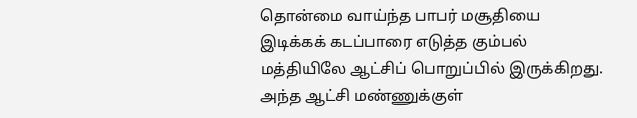தொன்மை வாய்ந்த பாபர் மசூதியை இடிக்கக் கடப்பாரை எடுத்த கும்பல் மத்தியிலே ஆட்சிப் பொறுப்பில் இருக்கிறது. அந்த ஆட்சி மண்ணுக்குள்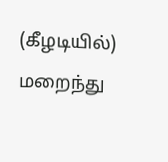(கீழடியில்) மறைந்து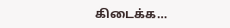கிடைக்க…